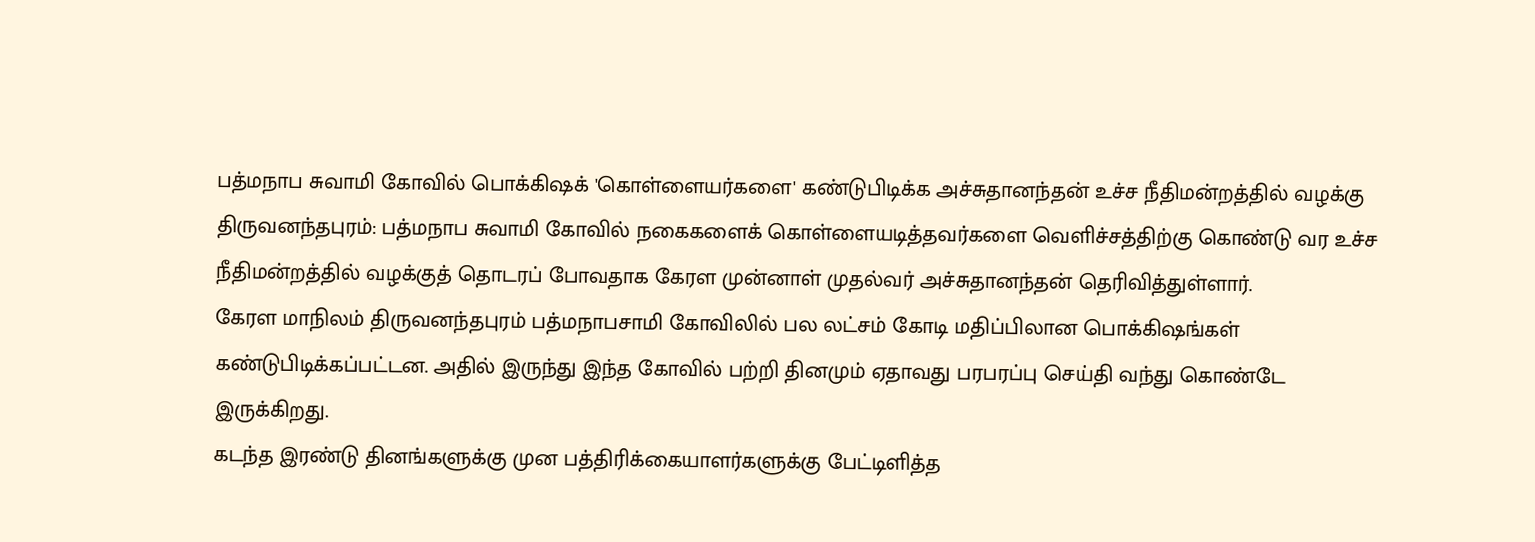பத்மநாப சுவாமி கோவில் பொக்கிஷக் 'கொள்ளையர்களை' கண்டுபிடிக்க அச்சுதானந்தன் உச்ச நீதிமன்றத்தில் வழக்கு
திருவனந்தபுரம்: பத்மநாப சுவாமி கோவில் நகைகளைக் கொள்ளையடித்தவர்களை வெளிச்சத்திற்கு கொண்டு வர உச்ச நீதிமன்றத்தில் வழக்குத் தொடரப் போவதாக கேரள முன்னாள் முதல்வர் அச்சுதானந்தன் தெரிவித்துள்ளார்.
கேரள மாநிலம் திருவனந்தபுரம் பத்மநாபசாமி கோவிலில் பல லட்சம் கோடி மதிப்பிலான பொக்கிஷங்கள் கண்டுபிடிக்கப்பட்டன. அதில் இருந்து இந்த கோவில் பற்றி தினமும் ஏதாவது பரபரப்பு செய்தி வந்து கொண்டே இருக்கிறது.
கடந்த இரண்டு தினங்களுக்கு முன பத்திரிக்கையாளர்களுக்கு பேட்டிளித்த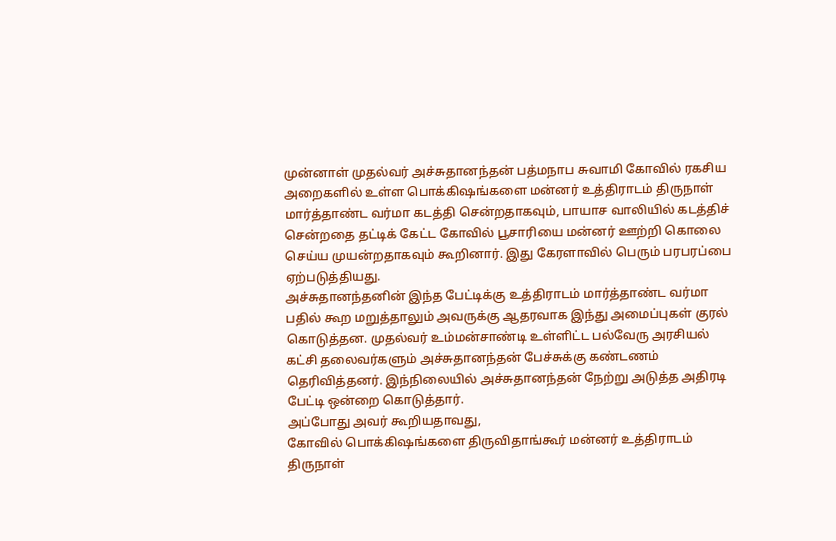முன்னாள் முதல்வர் அச்சுதானந்தன் பத்மநாப சுவாமி கோவில் ரகசிய அறைகளில் உள்ள பொக்கிஷங்களை மன்னர் உத்திராடம் திருநாள் மார்த்தாண்ட வர்மா கடத்தி சென்றதாகவும், பாயாச வாலியில் கடத்திச் சென்றதை தட்டிக் கேட்ட கோவில் பூசாரியை மன்னர் ஊற்றி கொலை செய்ய முயன்றதாகவும் கூறினார். இது கேரளாவில் பெரும் பரபரப்பை ஏற்படுத்தியது.
அச்சுதானந்தனின் இந்த பேட்டிக்கு உத்திராடம் மார்த்தாண்ட வர்மா பதில் கூற மறுத்தாலும் அவருக்கு ஆதரவாக இந்து அமைப்புகள் குரல் கொடுத்தன. முதல்வர் உம்மன்சாண்டி உள்ளிட்ட பல்வேரு அரசியல் கட்சி தலைவர்களும் அச்சுதானந்தன் பேச்சுக்கு கண்டணம் தெரிவித்தனர். இந்நிலையில் அச்சுதானந்தன் நேற்று அடுத்த அதிரடி பேட்டி ஒன்றை கொடுத்தார்.
அப்போது அவர் கூறியதாவது,
கோவில் பொக்கிஷங்களை திருவிதாங்கூர் மன்னர் உத்திராடம் திருநாள்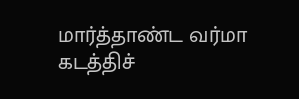மார்த்தாண்ட வர்மா கடத்திச்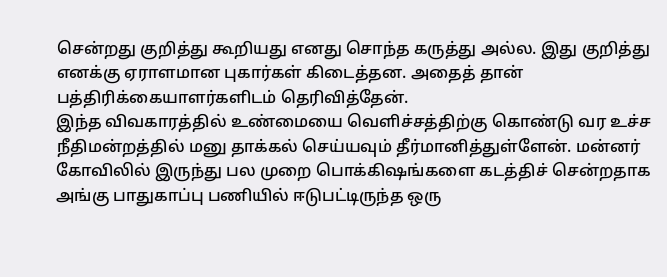சென்றது குறித்து கூறியது எனது சொந்த கருத்து அல்ல. இது குறித்து எனக்கு ஏராளமான புகார்கள் கிடைத்தன. அதைத் தான் பத்திரிக்கையாளர்களிடம் தெரிவித்தேன்.
இந்த விவகாரத்தில் உண்மையை வெளிச்சத்திற்கு கொண்டு வர உச்ச நீதிமன்றத்தில் மனு தாக்கல் செய்யவும் தீர்மானித்துள்ளேன். மன்னர் கோவிலில் இருந்து பல முறை பொக்கிஷங்களை கடத்திச் சென்றதாக அங்கு பாதுகாப்பு பணியில் ஈடுபட்டிருந்த ஒரு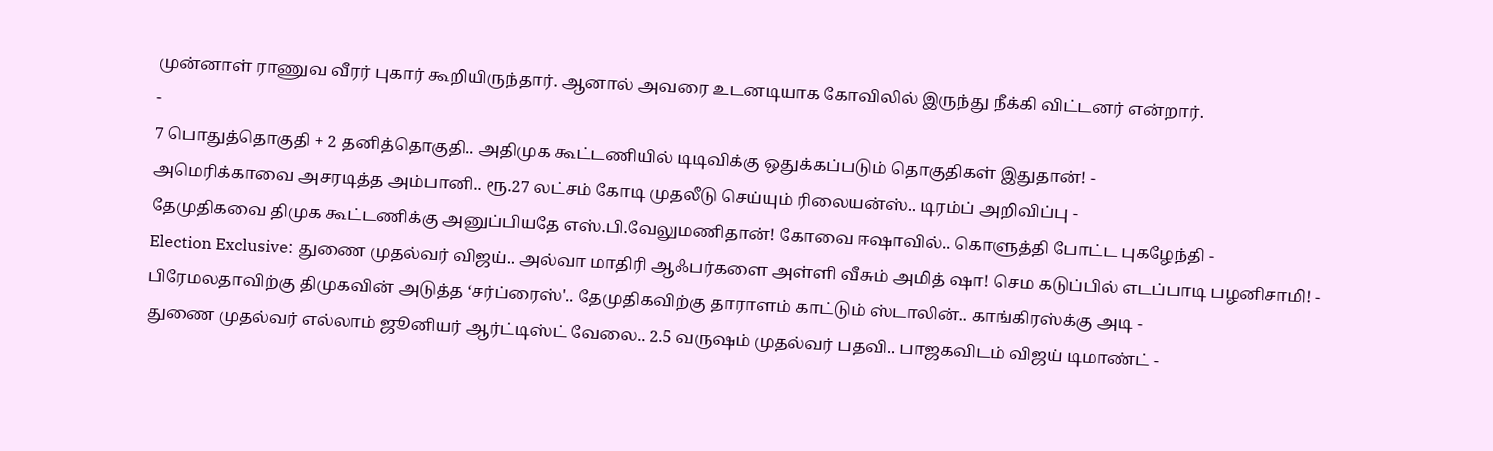முன்னாள் ராணுவ வீரர் புகார் கூறியிருந்தார். ஆனால் அவரை உடனடியாக கோவிலில் இருந்து நீக்கி விட்டனர் என்றார்.
-
7 பொதுத்தொகுதி + 2 தனித்தொகுதி.. அதிமுக கூட்டணியில் டிடிவிக்கு ஒதுக்கப்படும் தொகுதிகள் இதுதான்! -
அமெரிக்காவை அசரடித்த அம்பானி.. ரூ.27 லட்சம் கோடி முதலீடு செய்யும் ரிலையன்ஸ்.. டிரம்ப் அறிவிப்பு -
தேமுதிகவை திமுக கூட்டணிக்கு அனுப்பியதே எஸ்.பி.வேலுமணிதான்! கோவை ஈஷாவில்.. கொளுத்தி போட்ட புகழேந்தி -
Election Exclusive: துணை முதல்வர் விஜய்.. அல்வா மாதிரி ஆஃபர்களை அள்ளி வீசும் அமித் ஷா! செம கடுப்பில் எடப்பாடி பழனிசாமி! -
பிரேமலதாவிற்கு திமுகவின் அடுத்த ‘சர்ப்ரைஸ்'.. தேமுதிகவிற்கு தாராளம் காட்டும் ஸ்டாலின்.. காங்கிரஸ்க்கு அடி -
துணை முதல்வர் எல்லாம் ஜூனியர் ஆர்ட்டிஸ்ட் வேலை.. 2.5 வருஷம் முதல்வர் பதவி.. பாஜகவிடம் விஜய் டிமாண்ட் -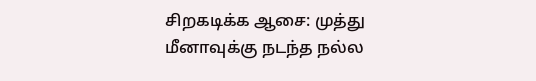சிறகடிக்க ஆசை: முத்து மீனாவுக்கு நடந்த நல்ல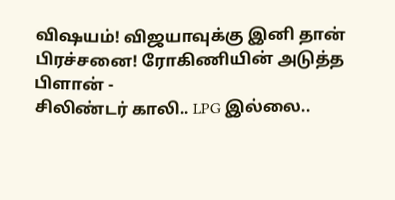விஷயம்! விஜயாவுக்கு இனி தான் பிரச்சனை! ரோகிணியின் அடுத்த பிளான் -
சிலிண்டர் காலி.. LPG இல்லை..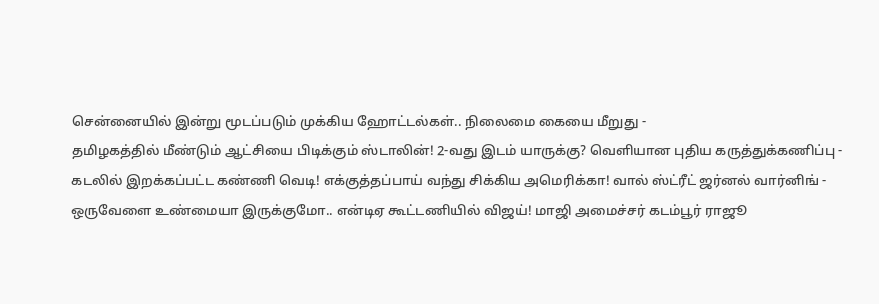சென்னையில் இன்று மூடப்படும் முக்கிய ஹோட்டல்கள்.. நிலைமை கையை மீறுது -
தமிழகத்தில் மீண்டும் ஆட்சியை பிடிக்கும் ஸ்டாலின்! 2-வது இடம் யாருக்கு? வெளியான புதிய கருத்துக்கணிப்பு -
கடலில் இறக்கப்பட்ட கண்ணி வெடி! எக்குத்தப்பாய் வந்து சிக்கிய அமெரிக்கா! வால் ஸ்ட்ரீட் ஜர்னல் வார்னிங் -
ஒருவேளை உண்மையா இருக்குமோ.. என்டிஏ கூட்டணியில் விஜய்! மாஜி அமைச்சர் கடம்பூர் ராஜூ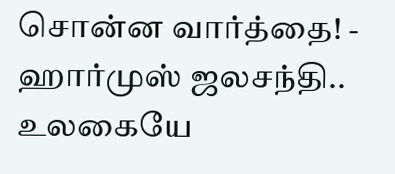சொன்ன வார்த்தை! -
ஹார்முஸ் ஜலசந்தி.. உலகையே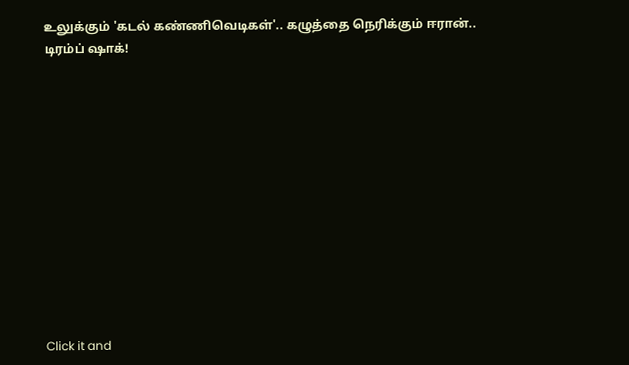உலுக்கும் 'கடல் கண்ணிவெடிகள்'.. கழுத்தை நெரிக்கும் ஈரான்.. டிரம்ப் ஷாக்!












Click it and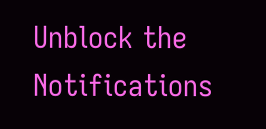Unblock the Notifications